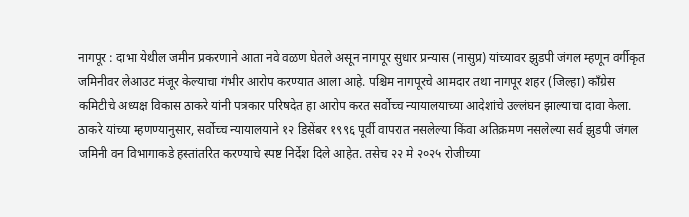नागपूर : दाभा येथील जमीन प्रकरणाने आता नवे वळण घेतले असून नागपूर सुधार प्रन्यास (नासुप्र) यांच्यावर झुडपी जंगल म्हणून वर्गीकृत जमिनीवर लेआउट मंजूर केल्याचा गंभीर आरोप करण्यात आला आहे. पश्चिम नागपूरचे आमदार तथा नागपूर शहर (जिल्हा) काँग्रेस कमिटीचे अध्यक्ष विकास ठाकरे यांनी पत्रकार परिषदेत हा आरोप करत सर्वोच्च न्यायालयाच्या आदेशांचे उल्लंघन झाल्याचा दावा केला.
ठाकरे यांच्या म्हणण्यानुसार, सर्वोच्च न्यायालयाने १२ डिसेंबर १९९६ पूर्वी वापरात नसलेल्या किंवा अतिक्रमण नसलेल्या सर्व झुडपी जंगल जमिनी वन विभागाकडे हस्तांतरित करण्याचे स्पष्ट निर्देश दिले आहेत. तसेच २२ मे २०२५ रोजीच्या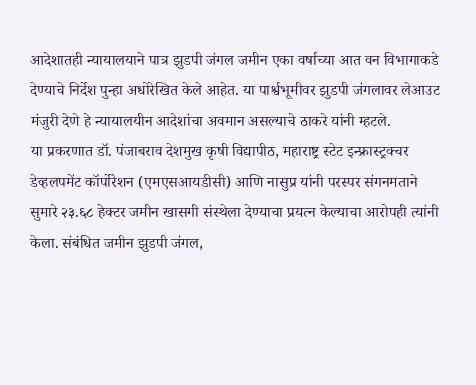आदेशातही न्यायालयाने पात्र झुडपी जंगल जमीन एका वर्षाच्या आत वन विभागाकडे देण्याचे निर्देश पुन्हा अधोरेखित केले आहेत. या पार्श्वभूमीवर झुडपी जंगलावर लेआउट मंजुरी देणे हे न्यायालयीन आदेशांचा अवमान असल्याचे ठाकरे यांनी म्हटले.
या प्रकरणात डॉ. पंजाबराव देशमुख कृषी विद्यापीठ, महाराष्ट्र स्टेट इन्फ्रास्ट्रक्चर डेव्हलपमेंट कॉर्पोरेशन (एमएसआयडीसी) आणि नासुप्र यांनी परस्पर संगनमताने सुमारे २३.६८ हेक्टर जमीन खासगी संस्थेला देण्याचा प्रयत्न केल्याचा आरोपही त्यांनी केला. संबंधित जमीन झुडपी जंगल,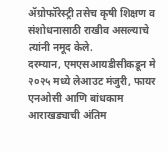ॲग्रोफॉरेस्ट्री तसेच कृषी शिक्षण व संशोधनासाठी राखीव असल्याचे त्यांनी नमूद केले.
दरम्यान, एमएसआयडीसीकडून मे २०२५ मध्ये लेआउट मंजुरी, फायर एनओसी आणि बांधकाम आराखड्याची अंतिम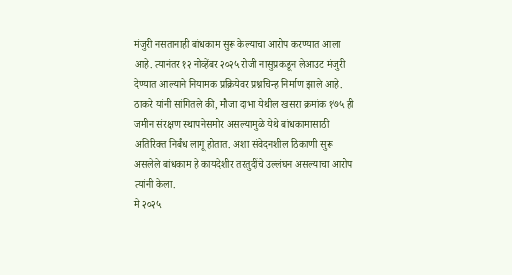मंजुरी नसतानाही बांधकाम सुरू केल्याचा आरोप करण्यात आला आहे. त्यानंतर १२ नोव्हेंबर २०२५ रोजी नासुप्रकडून लेआउट मंजुरी देण्यात आल्याने नियामक प्रक्रियेवर प्रश्नचिन्ह निर्माण झाले आहे.
ठाकरे यांनी सांगितले की, मौजा दाभा येथील खसरा क्रमांक १७५ ही जमीन संरक्षण स्थापनेसमोर असल्यामुळे येथे बांधकामासाठी अतिरिक्त निर्बंध लागू होतात. अशा संवेदनशील ठिकाणी सुरू असलेले बांधकाम हे कायदेशीर तरतुदींचे उल्लंघन असल्याचा आरोप त्यांनी केला.
मे २०२५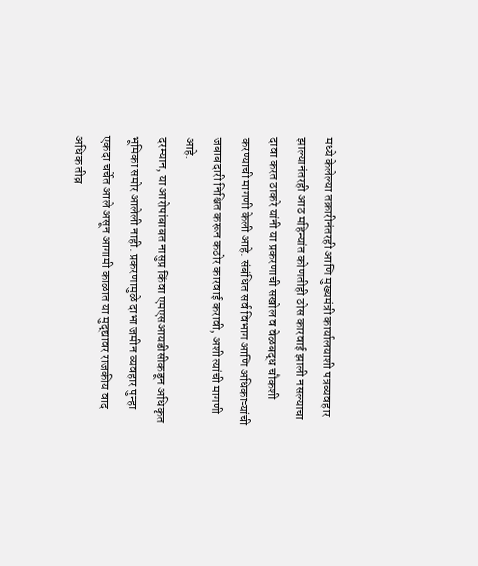मध्ये केलेल्या तक्रारीनंतरही आणि मुख्यमंत्री कार्यालयाशी पत्रव्यवहार झाल्यानंतरही आठ महिन्यांत कोणतीही ठोस कारवाई झाली नसल्याचा दावा करत ठाकरे यांनी या प्रकरणाची सखोल व वेळबद्ध चौकशी करण्याची मागणी केली आहे. संबंधित सर्व विभाग आणि अधिकाऱ्यांची जबाबदारी निश्चित करून कठोर कारवाई करावी, अशी त्यांची मागणी आहे.
दरम्यान, या आरोपांबाबत नासुप्र किंवा एमएसआयडीसीकडून अधिकृत भूमिका समोर आलेली नाही. प्रकरणामुळे दाभा जमीन व्यवहार पुन्हा एकदा चर्चेत आले असून आगामी काळात या मुद्द्यावर राजकीय वाद अधिक तीव्र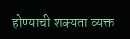होण्याची शक्यता व्यक्त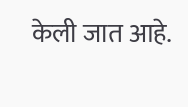केली जात आहे.